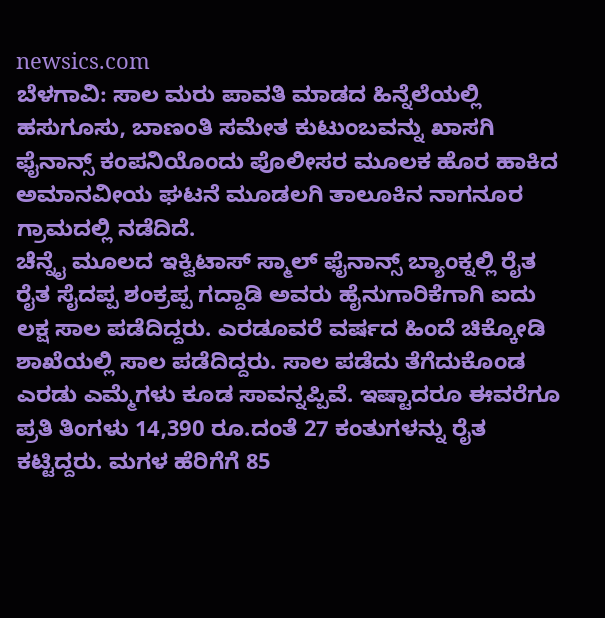newsics.com
ಬೆಳಗಾವಿ: ಸಾಲ ಮರು ಪಾವತಿ ಮಾಡದ ಹಿನ್ನೆಲೆಯಲ್ಲಿ ಹಸುಗೂಸು, ಬಾಣಂತಿ ಸಮೇತ ಕುಟುಂಬವನ್ನು ಖಾಸಗಿ ಫೈನಾನ್ಸ್ ಕಂಪನಿಯೊಂದು ಪೊಲೀಸರ ಮೂಲಕ ಹೊರ ಹಾಕಿದ ಅಮಾನವೀಯ ಘಟನೆ ಮೂಡಲಗಿ ತಾಲೂಕಿನ ನಾಗನೂರ ಗ್ರಾಮದಲ್ಲಿ ನಡೆದಿದೆ.
ಚೆನ್ನೈ ಮೂಲದ ಇಕ್ವಿಟಾಸ್ ಸ್ಮಾಲ್ ಫೈನಾನ್ಸ್ ಬ್ಯಾಂಕ್ನಲ್ಲಿ ರೈತ ರೈತ ಸೈದಪ್ಪ ಶಂಕ್ರಪ್ಪ ಗದ್ದಾಡಿ ಅವರು ಹೈನುಗಾರಿಕೆಗಾಗಿ ಐದು ಲಕ್ಷ ಸಾಲ ಪಡೆದಿದ್ದರು. ಎರಡೂವರೆ ವರ್ಷದ ಹಿಂದೆ ಚಿಕ್ಕೋಡಿ ಶಾಖೆಯಲ್ಲಿ ಸಾಲ ಪಡೆದಿದ್ದರು. ಸಾಲ ಪಡೆದು ತೆಗೆದುಕೊಂಡ ಎರಡು ಎಮ್ಮೆಗಳು ಕೂಡ ಸಾವನ್ನಪ್ಪಿವೆ. ಇಷ್ಟಾದರೂ ಈವರೆಗೂ ಪ್ರತಿ ತಿಂಗಳು 14,390 ರೂ.ದಂತೆ 27 ಕಂತುಗಳನ್ನು ರೈತ ಕಟ್ಟಿದ್ದರು. ಮಗಳ ಹೆರಿಗೆಗೆ 85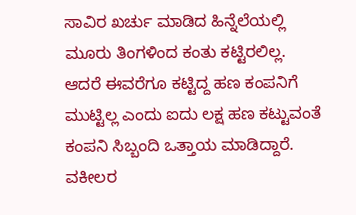ಸಾವಿರ ಖರ್ಚು ಮಾಡಿದ ಹಿನ್ನೆಲೆಯಲ್ಲಿ ಮೂರು ತಿಂಗಳಿಂದ ಕಂತು ಕಟ್ಟಿರಲಿಲ್ಲ. ಆದರೆ ಈವರೆಗೂ ಕಟ್ಟಿದ್ದ ಹಣ ಕಂಪನಿಗೆ ಮುಟ್ಟಿಲ್ಲ ಎಂದು ಐದು ಲಕ್ಷ ಹಣ ಕಟ್ಟುವಂತೆ ಕಂಪನಿ ಸಿಬ್ಬಂದಿ ಒತ್ತಾಯ ಮಾಡಿದ್ದಾರೆ. ವಕೀಲರ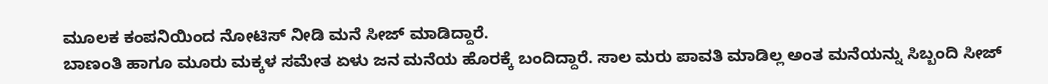ಮೂಲಕ ಕಂಪನಿಯಿಂದ ನೋಟಿಸ್ ನೀಡಿ ಮನೆ ಸೀಜ್ ಮಾಡಿದ್ದಾರೆ.
ಬಾಣಂತಿ ಹಾಗೂ ಮೂರು ಮಕ್ಕಳ ಸಮೇತ ಏಳು ಜನ ಮನೆಯ ಹೊರಕ್ಕೆ ಬಂದಿದ್ದಾರೆ. ಸಾಲ ಮರು ಪಾವತಿ ಮಾಡಿಲ್ಲ ಅಂತ ಮನೆಯನ್ನು ಸಿಬ್ಬಂದಿ ಸೀಜ್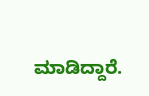ಮಾಡಿದ್ದಾರೆ.